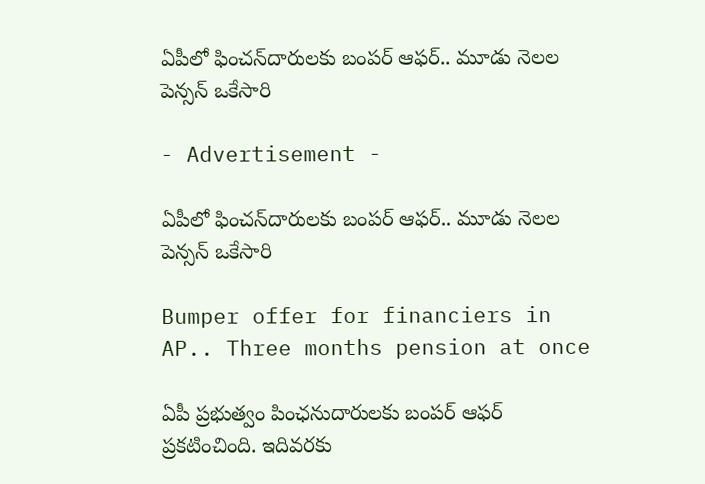ఏపీలో ఫించన్‌దారులకు బంపర్‌ ఆఫర్‌.. మూడు నెలల పెన్సన్ ఒకేసారి

- Advertisement -

ఏపీలో ఫించన్‌దారులకు బంపర్‌ ఆఫర్‌.. మూడు నెలల పెన్సన్ ఒకేసారి

Bumper offer for financiers in AP.. Three months pension at once

ఏపీ ప్రభుత్వం పింఛనుదారులకు బంపర్ ఆఫర్ ప్రకటించింది. ఇదివరకు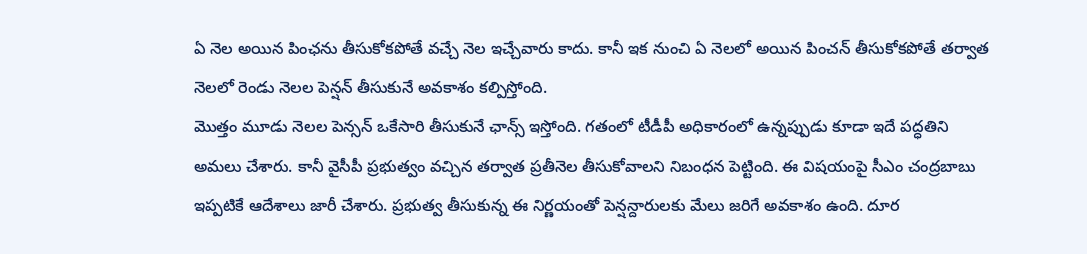ఏ నెల అయిన పింఛను తీసుకోకపోతే వచ్చే నెల ఇచ్చేవారు కాదు. కానీ ఇక నుంచి ఏ నెలలో అయిన పించన్ తీసుకోకపోతే తర్వాత నెలలో రెండు నెలల పెన్షన్ తీసుకునే అవకాశం కల్పిస్తోంది.
మొత్తం మూడు నెలల పెన్సన్ ఒకేసారి తీసుకునే ఛాన్స్ ఇస్తోంది. గతంలో టీడీపీ అధికారంలో ఉన్నప్పుడు కూడా ఇదే పద్ధతిని అమలు చేశారు. కానీ వైసీపీ ప్రభుత్వం వచ్చిన తర్వాత ప్రతీనెల తీసుకోవాలని నిబంధన పెట్టింది. ఈ విషయంపై సీఎం చంద్రబాబు ఇప్పటికే ఆదేశాలు జారీ చేశారు. ప్రభుత్వ తీసుకున్న ఈ నిర్ణయంతో పెన్షన్దారులకు మేలు జరిగే అవకాశం ఉంది. దూర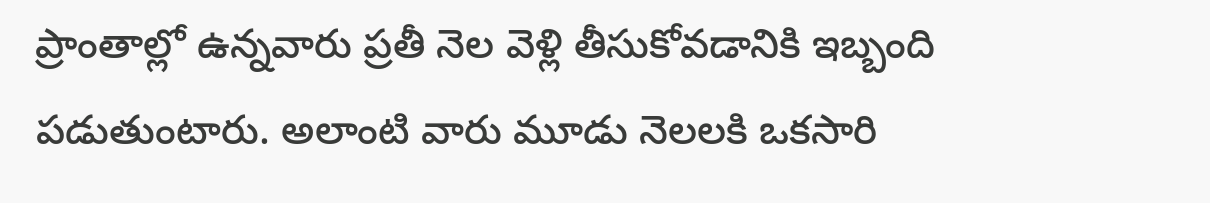ప్రాంతాల్లో ఉన్నవారు ప్రతీ నెల వెళ్లి తీసుకోవడానికి ఇబ్బంది పడుతుంటారు. అలాంటి వారు మూడు నెలలకి ఒకసారి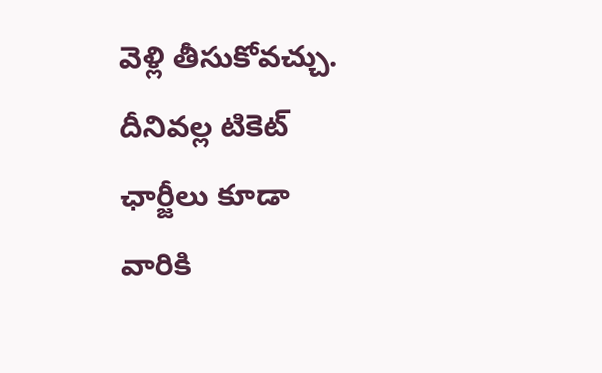వెళ్లి తీసుకోవచ్చు. దీనివల్ల టికెట్ ఛార్జీలు కూడా వారికి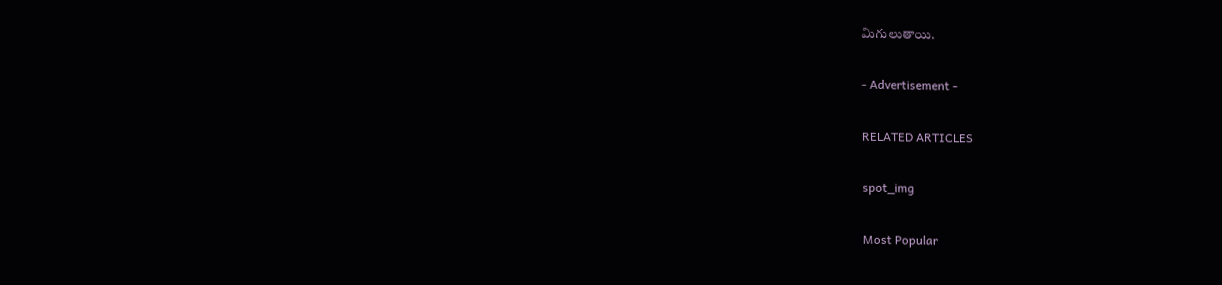మిగులుతాయి.

- Advertisement -

RELATED ARTICLES

spot_img

Most Popular